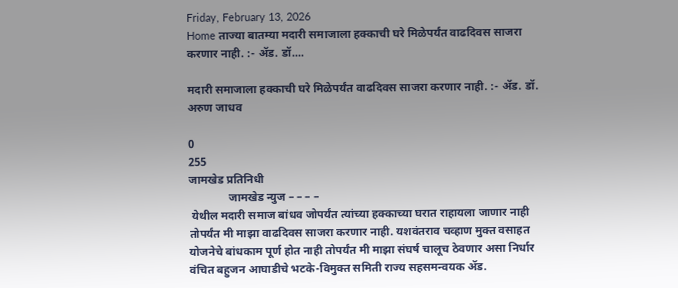Friday, February 13, 2026
Home ताज्या बातम्या मदारी समाजाला हक्काची घरे मिळेपर्यंत वाढदिवस साजरा करणार नाही. :- ॲड. डॉ....

मदारी समाजाला हक्काची घरे मिळेपर्यंत वाढदिवस साजरा करणार नाही. :- ॲड. डॉ. अरुण जाधव

0
255
जामखेड प्रतिनिधी
              जामखेड न्युज – – – –
 येथील मदारी समाज बांधव जोपर्यंत त्यांच्या हक्काच्या घरात राहायला जाणार नाही तोपर्यंत मी माझा वाढदिवस साजरा करणार नाही. यशवंतराव चव्हाण मुक्त वसाहत योजनेचे बांधकाम पूर्ण होत नाही तोपर्यंत मी माझा संघर्ष चालूच ठेवणार असा निर्धार वंचित बहुजन आघाडीचे भटके-विमुक्त समिती राज्य सहसमन्वयक ॲड.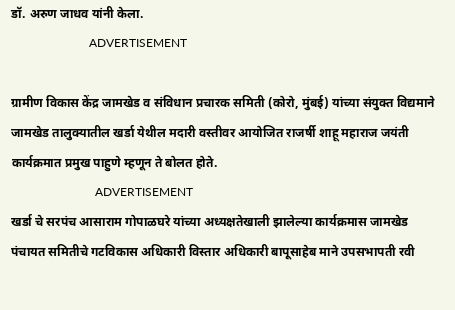डॉ. अरुण जाधव यांनी केला.
                          ADVERTISEMENT

ग्रामीण विकास केंद्र जामखेड व संविधान प्रचारक समिती (कोरो, मुंबई) यांच्या संयुक्त विद्यमाने जामखेड तालुक्यातील खर्डा येथील मदारी वस्तीवर आयोजित राजर्षी शाहू महाराज जयंती कार्यक्रमात प्रमुख पाहुणे म्हणून ते बोलत होते.
                            ADVERTISEMENT
खर्डा चे सरपंच आसाराम गोपाळघरे यांच्या अध्यक्षतेखाली झालेल्या कार्यक्रमास जामखेड पंचायत समितीचे गटविकास अधिकारी विस्तार अधिकारी बापूसाहेब माने उपसभापती रवी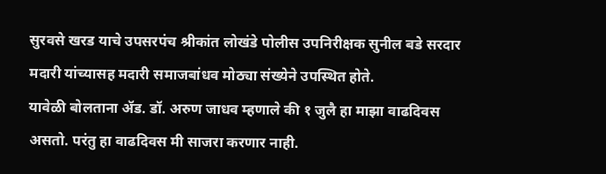सुरवसे खरड याचे उपसरपंच श्रीकांत लोखंडे पोलीस उपनिरीक्षक सुनील बडे सरदार मदारी यांच्यासह मदारी समाजबांधव मोठ्या संख्येने उपस्थित होते.
यावेळी बोलताना ॲड. डॉ. अरुण जाधव म्हणाले की १ जुलै हा माझा वाढदिवस असतो. परंतु हा वाढदिवस मी साजरा करणार नाही.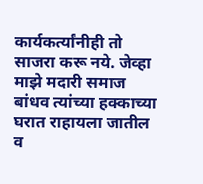कार्यकर्त्यांनीही तो साजरा करू नये. जेव्हा माझे मदारी समाज बांधव त्यांच्या हक्काच्या घरात राहायला जातील व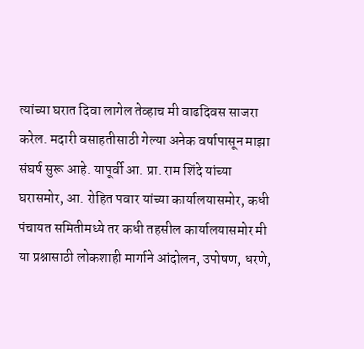त्यांच्या घरात दिवा लागेल तेव्हाच मी वाढदिवस साजरा करेल. मदारी वसाहतीसाठी गेल्या अनेक वर्षापासून माझा संघर्ष सुरू आहे. यापूर्वी आ. प्रा. राम शिंदे यांच्या घरासमोर, आ. रोहित पवार यांच्या कार्यालयासमोर, कधी पंचायत समितीमध्ये तर कधी तहसील कार्यालयासमोर मी या प्रश्नासाठी लोकशाही मार्गाने आंदोलन, उपोषण, धरणे,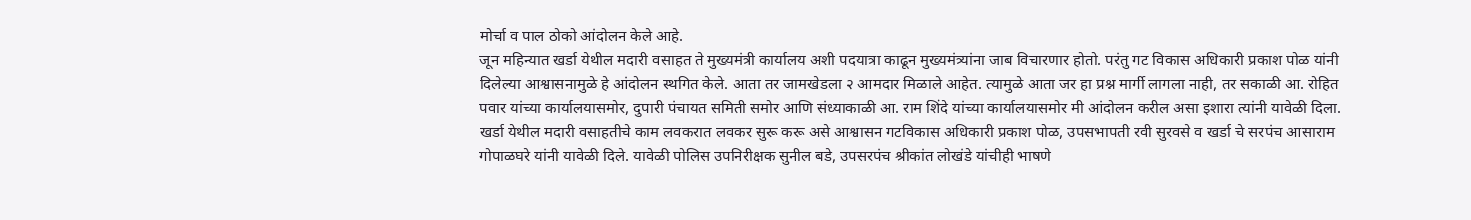मोर्चा व पाल ठोको आंदोलन केले आहे.
जून महिन्यात खर्डा येथील मदारी वसाहत ते मुख्यमंत्री कार्यालय अशी पदयात्रा काढून मुख्यमंत्र्यांना जाब विचारणार होतो. परंतु गट विकास अधिकारी प्रकाश पोळ यांनी दिलेल्या आश्वासनामुळे हे आंदोलन स्थगित केले. आता तर जामखेडला २ आमदार मिळाले आहेत. त्यामुळे आता जर हा प्रश्न मार्गी लागला नाही, तर सकाळी आ. रोहित पवार यांच्या कार्यालयासमोर, दुपारी पंचायत समिती समोर आणि संध्याकाळी आ. राम शिंदे यांच्या कार्यालयासमोर मी आंदोलन करील असा इशारा त्यांनी यावेळी दिला.
खर्डा येथील मदारी वसाहतीचे काम लवकरात लवकर सुरू करू असे आश्वासन गटविकास अधिकारी प्रकाश पोळ, उपसभापती रवी सुरवसे व खर्डा चे सरपंच आसाराम गोपाळघरे यांनी यावेळी दिले. यावेळी पोलिस उपनिरीक्षक सुनील बडे, उपसरपंच श्रीकांत लोखंडे यांचीही भाषणे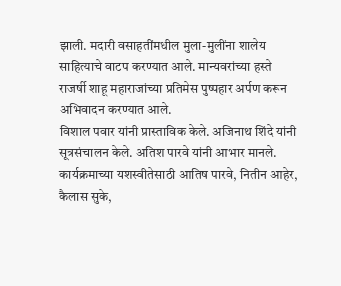झाली. मदारी वसाहतींमधील मुला-मुलींना शालेय साहित्याचे वाटप करण्यात आले. मान्यवरांच्या हस्ते राजर्षी शाहू महाराजांच्या प्रतिमेस पुष्पहार अर्पण करून अभिवादन करण्यात आले.
विशाल पवार यांनी प्रास्ताविक केले. अजिनाथ शिंदे यांनी सूत्रसंचालन केले. अतिश पारवे यांनी आभार मानले. कार्यक्रमाच्या यशस्वीतेसाठी आतिष पारवे, नितीन आहेर, कैलास सुके,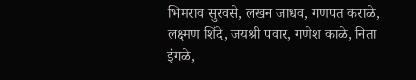भिमराव सुरवसे, लखन जाधव, गणपत कराळे, लक्ष्मण शिंदे, जयश्री पवार, गणेश काळे, निता इंगळे,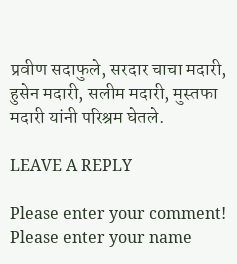प्रवीण सदाफुले, सरदार चाचा मदारी, हुसेन मदारी, सलीम मदारी, मुस्तफा मदारी यांनी परिश्रम घेतले.

LEAVE A REPLY

Please enter your comment!
Please enter your name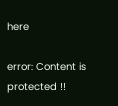here

error: Content is protected !!